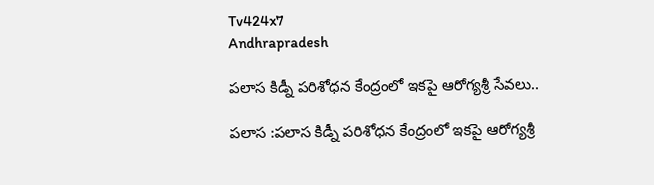Tv424x7
Andhrapradesh

పలాస కిడ్నీ పరిశోధన కేంద్రంలో ఇకపై ఆరోగ్యశ్రీ సేవలు..

పలాస :పలాస కిడ్నీ పరిశోధన కేంద్రంలో ఇకపై ఆరోగ్యశ్రీ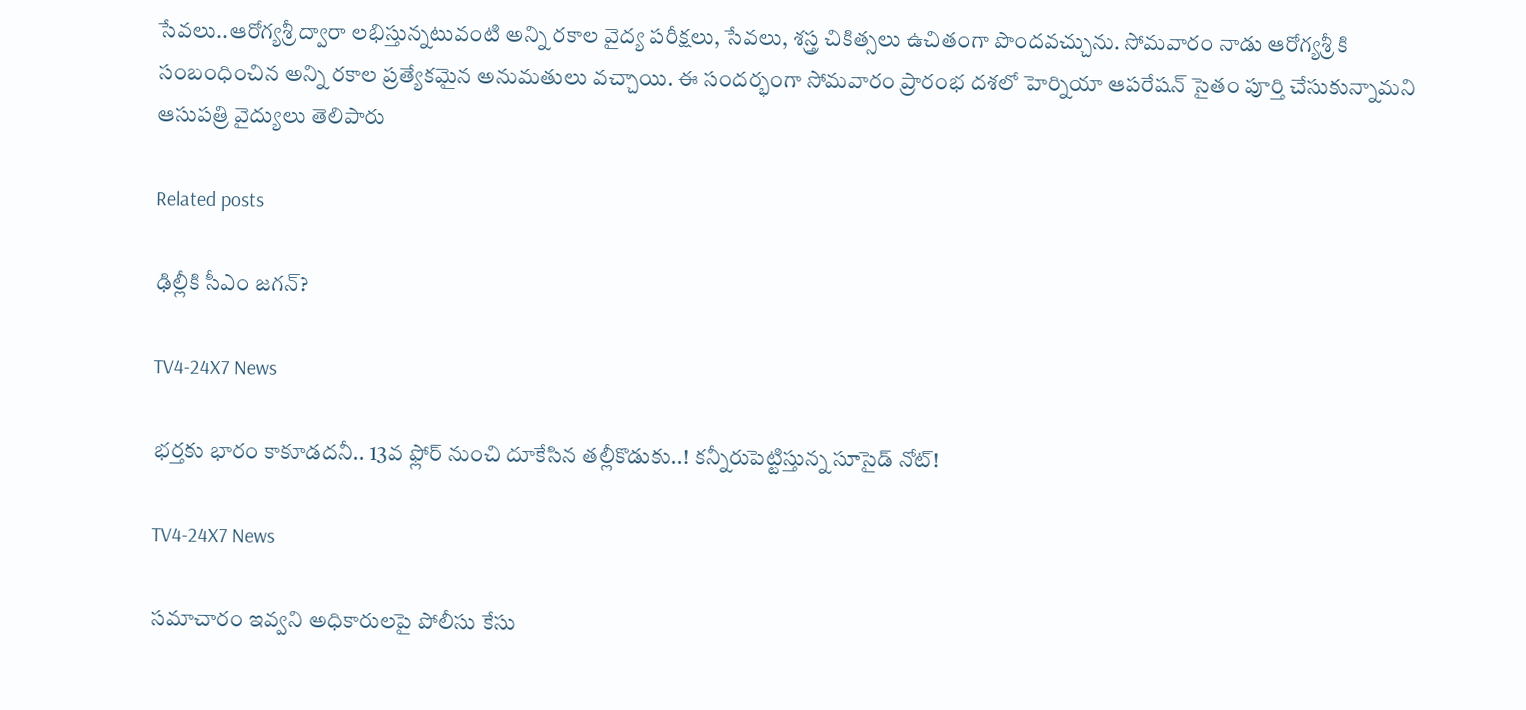సేవలు..ఆరోగ్యశ్రీ ద్వారా లభిస్తున్నటువంటి అన్ని రకాల వైద్య పరీక్షలు, సేవలు, శస్త్ర చికిత్సలు ఉచితంగా పొందవచ్చును. సోమవారం నాడు ఆరోగ్యశ్రీ కి సంబంధించిన అన్ని రకాల ప్రత్యేకమైన అనుమతులు వచ్చాయి. ఈ సందర్భంగా సోమవారం ప్రారంభ దశలో హెర్నియా ఆపరేషన్ సైతం పూర్తి చేసుకున్నామని ఆసుపత్రి వైద్యులు తెలిపారు

Related posts

ఢిల్లీకి సీఎం జగన్?

TV4-24X7 News

భర్తకు భారం కాకూడదనీ.. 13వ ఫ్లోర్‌ నుంచి దూకేసిన తల్లీకొడుకు..! కన్నీరుపెట్టిస్తున్న సూసైడ్ నోట్‌!

TV4-24X7 News

సమాచారం ఇవ్వని అధికారులపై పోలీసు కేసు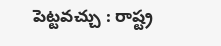పెట్టవచ్చు : రాష్ట్ర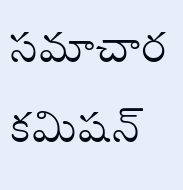సమాచార కమిషన్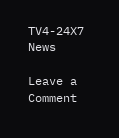TV4-24X7 News

Leave a Comment